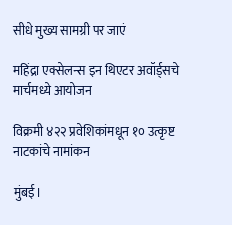सीधे मुख्य सामग्री पर जाएं

महिंद्रा एक्सेलन्स इन थिएटर अवॉर्ड्सचे मार्चमध्ये आयोजन

विक्रमी ४२२ प्रवेशिकांमधून १० उत्कृष्ट नाटकांचे नामांकन

मुंबई।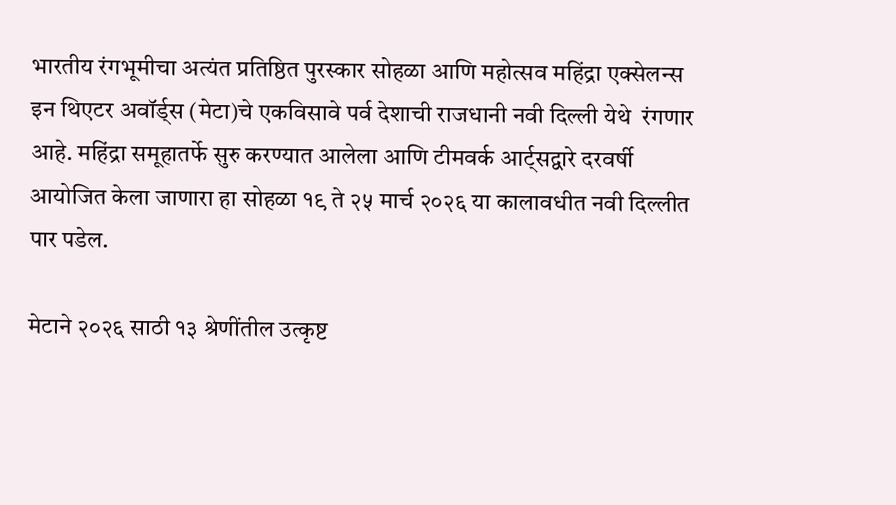भारतीय रंगभूमीचा अत्यंत प्रतिष्ठित पुरस्कार सोहळा आणि महोत्सव महिंद्रा एक्सेलन्स इन थिएटर अवॉर्ड्स (मेटा)चे एकविसावे पर्व देशाची राजधानी नवी दिल्ली येथे  रंगणार आहे. महिंद्रा समूहातर्फे सुरु करण्यात आलेला आणि टीमवर्क आर्ट्सद्वारे दरवर्षी आयोजित केला जाणारा हा सोहळा १९ ते २५ मार्च २०२६ या कालावधीत नवी दिल्लीत पार पडेल.

मेटाने २०२६ साठी १३ श्रेणींतील उत्कृष्ट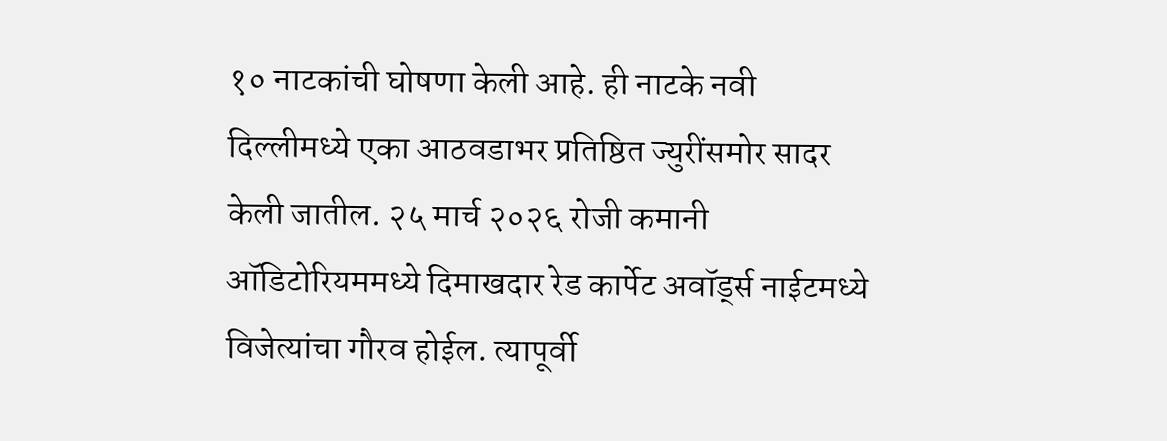१० नाटकांची घोषणा केली आहे. ही नाटके नवी दिल्लीमध्ये एका आठवडाभर प्रतिष्ठित ज्युरींसमोर सादर केली जातील. २५ मार्च २०२६ रोजी कमानी ऑडिटोरियममध्ये दिमाखदार रेड कार्पेट अवॉर्ड्स नाईटमध्ये विजेत्यांचा गौरव होईल. त्यापूर्वी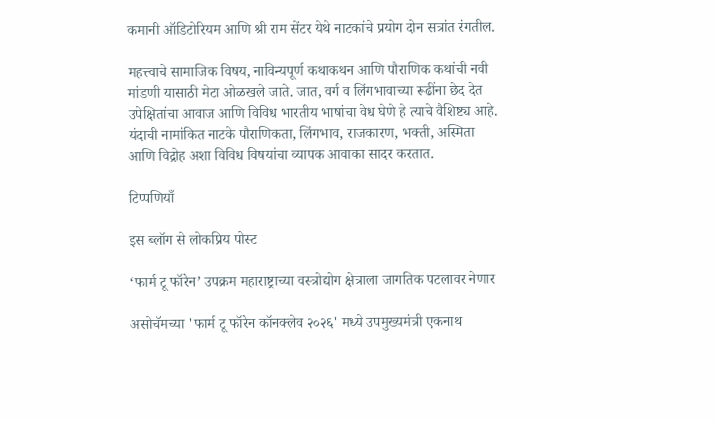कमानी ऑडिटोरियम आणि श्री राम सेंटर येथे नाटकांचे प्रयोग दोन सत्रांत रंगतील.

महत्त्वाचे सामाजिक विषय, नाविन्यपूर्ण कथाकथन आणि पौराणिक कथांची नवी मांडणी यासाठी मेटा ओळखले जाते. जात, वर्ग व लिंगभावाच्या रूढींना छेद देत उपेक्षितांचा आवाज आणि विविध भारतीय भाषांचा वेध घेणे हे त्याचे वैशिष्ट्य आहे. यंदाची नामांकित नाटके पौराणिकता, लिंगभाव, राजकारण, भक्ती, अस्मिता आणि विद्रोह अशा विविध विषयांचा व्यापक आवाका सादर करतात.

टिप्पणियाँ

इस ब्लॉग से लोकप्रिय पोस्ट

‘फार्म टू फॉरेन’ उपक्रम महाराष्ट्राच्या वस्त्रोद्योग क्षेत्राला जागतिक पटलावर नेणार

असोचॅमच्या 'फार्म टू फॉरेन कॉनक्लेव २०२६' मध्ये उपमुख्यमंत्री एकनाथ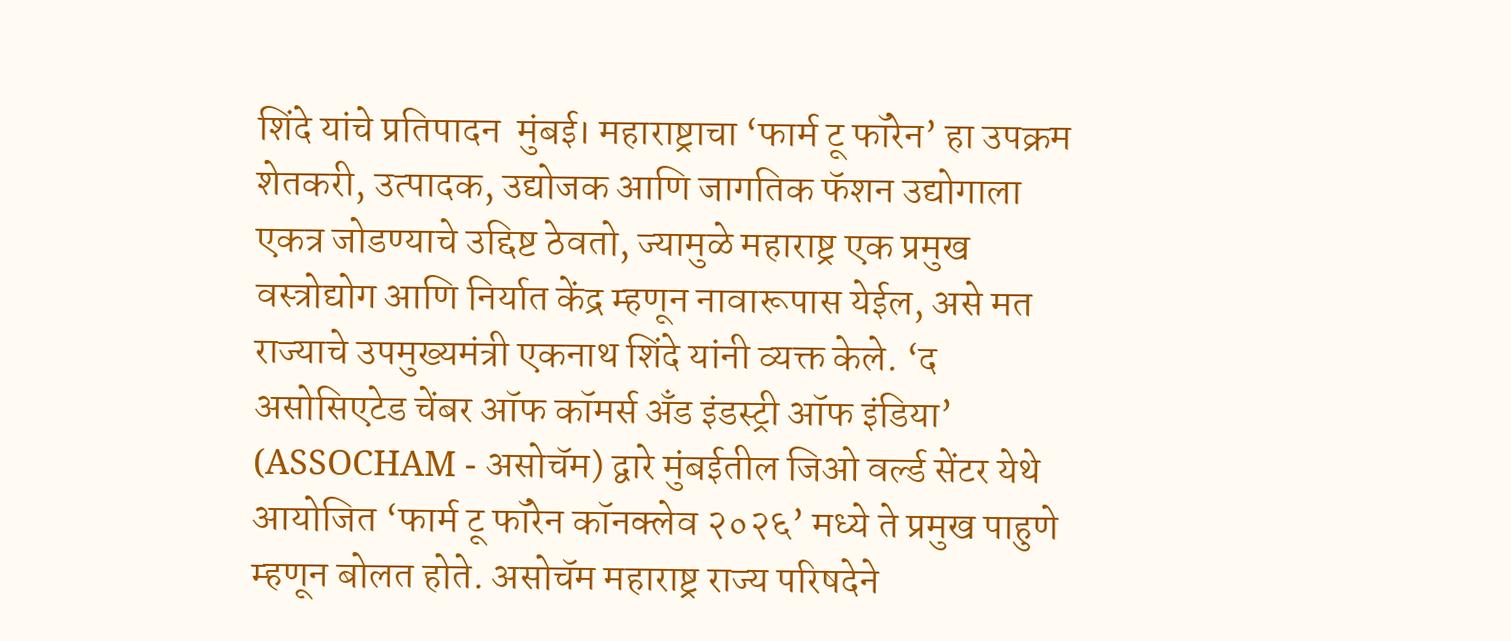शिंदे यांचे प्रतिपादन  मुंबई। महाराष्ट्राचा ‘फार्म टू फॉरेन’ हा उपक्रम शेतकरी, उत्पादक, उद्योजक आणि जागतिक फॅशन उद्योगाला एकत्र जोडण्याचे उद्दिष्ट ठेवतो, ज्यामुळे महाराष्ट्र एक प्रमुख वस्त्रोद्योग आणि निर्यात केंद्र म्हणून नावारूपास येईल, असे मत राज्याचे उपमुख्यमंत्री एकनाथ शिंदे यांनी व्यक्त केले. ‘द असोसिएटेड चेंबर ऑफ कॉमर्स अँड इंडस्ट्री ऑफ इंडिया’ (ASSOCHAM - असोचॅम) द्वारे मुंबईतील जिओ वर्ल्ड सेंटर येथे आयोजित ‘फार्म टू फॉरेन कॉनक्लेव २०२६’ मध्ये ते प्रमुख पाहुणे म्हणून बोलत होते. असोचॅम महाराष्ट्र राज्य परिषदेने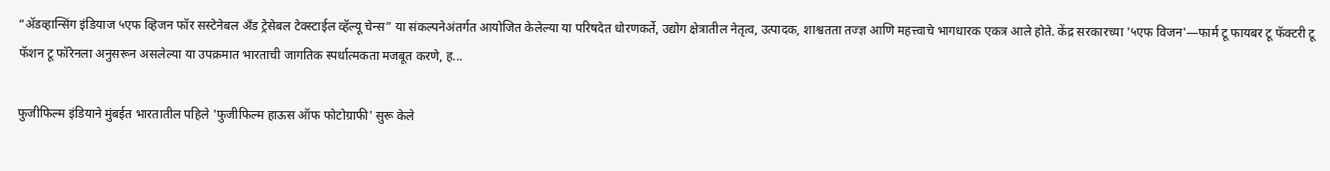“ॲडव्हान्सिंग इंडियाज ५एफ व्हिजन फॉर सस्टेनेबल अँड ट्रेसेबल टेक्स्टाईल व्हॅल्यू चेन्स” या संकल्पनेअंतर्गत आयोजित केलेल्या या परिषदेत धोरणकर्ते, उद्योग क्षेत्रातील नेतृत्व, उत्पादक, शाश्वतता तज्ज्ञ आणि महत्त्वाचे भागधारक एकत्र आले होते. केंद्र सरकारच्या '५एफ विजन'—फार्म टू फायबर टू फॅक्टरी टू फॅशन टू फॉरेनला अनुसरून असलेल्या या उपक्रमात भारताची जागतिक स्पर्धात्मकता मजबूत करणे, ह...

फुजीफिल्म इंडियाने मुंबईत भारतातील पहिले 'फुजीफिल्म हाऊस ऑफ फोटोग्राफी' सुरू केले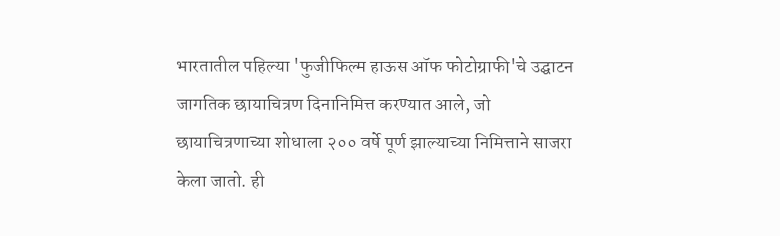भारतातील पहिल्या 'फुजीफिल्म हाऊस ऑफ फोटोग्राफी'चे उद्घाटन जागतिक छायाचित्रण दिनानिमित्त करण्यात आले, जो छायाचित्रणाच्या शोधाला २०० वर्षे पूर्ण झाल्याच्या निमित्ताने साजरा केला जातो. ही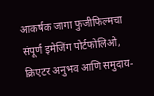आकर्षक जागा फुजीफिल्मचा संपूर्ण इमेजिंग पोर्टफोलिओ, क्रिएटर अनुभव आणि समुदाय-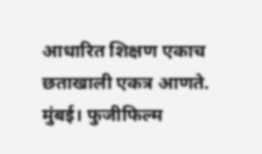आधारित शिक्षण एकाच छताखाली एकत्र आणते. मुंबई। फुजीफिल्म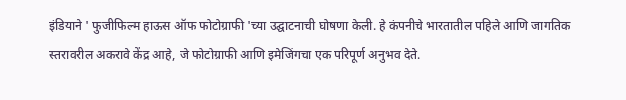इंडियाने ' फुजीफिल्म हाऊस ऑफ फोटोग्राफी 'च्या उद्घाटनाची घोषणा केली. हे कंपनीचे भारतातील पहिले आणि जागतिक स्तरावरील अकरावे केंद्र आहे, जे फोटोग्राफी आणि इमेजिंगचा एक परिपूर्ण अनुभव देते.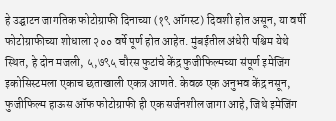हे उद्घाटन जागतिक फोटोग्राफी दिनाच्या (१९ ऑगस्ट) दिवशी होत असून, या वर्षी फोटोग्राफीच्या शोधाला २०० वर्षे पूर्ण होत आहेत. मुंबईतील अंधेरी पश्चिम येथे स्थित, हे दोन मजली, ५,७९५ चौरस फुटांचे केंद्र फुजीफिल्मच्या संपूर्ण इमेजिंग इकोसिस्टमला एकाच छताखाली एकत्र आणते. केवळ एक अनुभव केंद्र नसून, फुजीफिल्म हाऊस ऑफ फोटोग्राफी ही एक सर्जनशील जागा आहे, जिथे इमेजिंग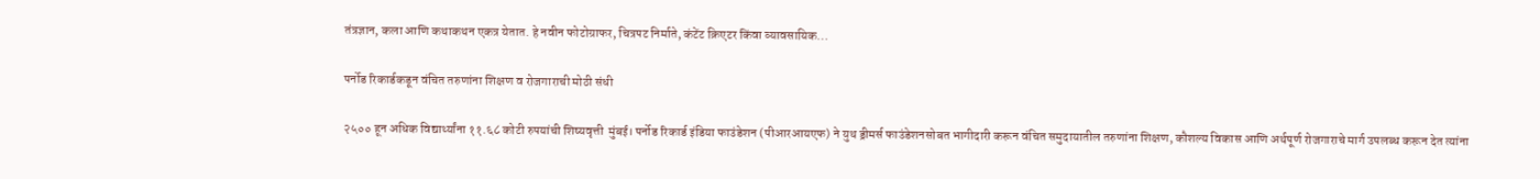तंत्रज्ञान, कला आणि कथाकथन एकत्र येतात. हे नवीन फोटोग्राफर, चित्रपट निर्माते, कंटेंट क्रिएटर किंवा व्यावसायिक...

पर्नोड रिकार्डकडून वंचित तरुणांना शिक्षण व रोजगाराची मोठी संधी

२५०० हून अधिक विद्यार्थ्यांना ११.६८ कोटी रुपयांची शिष्यवृत्ती  मुंबई। पर्नोड रिकार्ड इंडिया फाउंडेशन (पीआरआयएफ) ने युथ ड्रीमर्स फाउंडेशनसोबत भागीदारी करून वंचित समुदायातील तरुणांना शिक्षण, कौशल्य विकास आणि अर्थपूर्ण रोजगाराचे मार्ग उपलब्ध करून देत त्यांना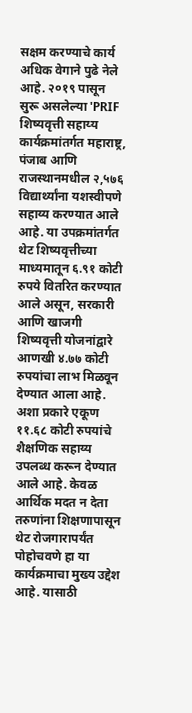सक्षम करण्याचे कार्य अधिक वेगाने पुढे नेले आहे. २०१९ पासून सुरू असलेल्या 'PRIF शिष्यवृत्ती सहाय्य कार्यक्रमांतर्गत महाराष्ट्र, पंजाब आणि राजस्थानमधील २,५७६ विद्यार्थ्यांना यशस्वीपणे सहाय्य करण्यात आले आहे. या उपक्रमांतर्गत थेट शिष्यवृत्तीच्या माध्यमातून ६.९१ कोटी रुपये वितरित करण्यात आले असून, सरकारी आणि खाजगी शिष्यवृत्ती योजनांद्वारे आणखी ४.७७ कोटी रुपयांचा लाभ मिळवून देण्यात आला आहे. अशा प्रकारे एकूण ११.६८ कोटी रुपयांचे शैक्षणिक सहाय्य उपलब्ध करून देण्यात आले आहे. केवळ आर्थिक मदत न देता तरुणांना शिक्षणापासून थेट रोजगारापर्यंत पोहोचवणे हा या कार्यक्रमाचा मुख्य उद्देश आहे. यासाठी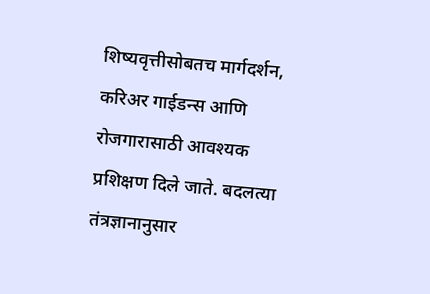शिष्यवृत्तीसोबतच मार्गदर्शन, करिअर गाईडन्स आणि रोजगारासाठी आवश्यक प्रशिक्षण दिले जाते. बदलत्या तंत्रज्ञानानुसार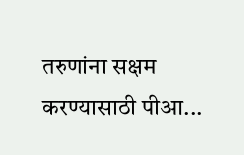तरुणांना सक्षम करण्यासाठी पीआ...